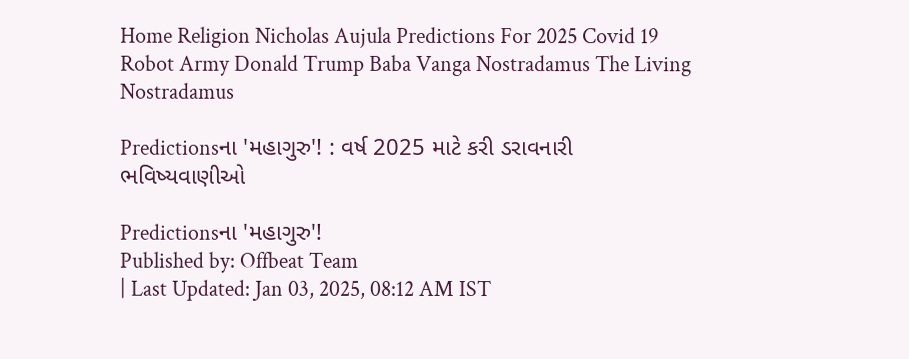Home Religion Nicholas Aujula Predictions For 2025 Covid 19 Robot Army Donald Trump Baba Vanga Nostradamus The Living Nostradamus

Predictionsના 'મહાગુરુ'! : વર્ષ 2025 માટે કરી ડરાવનારી ભવિષ્યવાણીઓ

Predictionsના 'મહાગુરુ'!
Published by: Offbeat Team
| Last Updated: Jan 03, 2025, 08:12 AM IST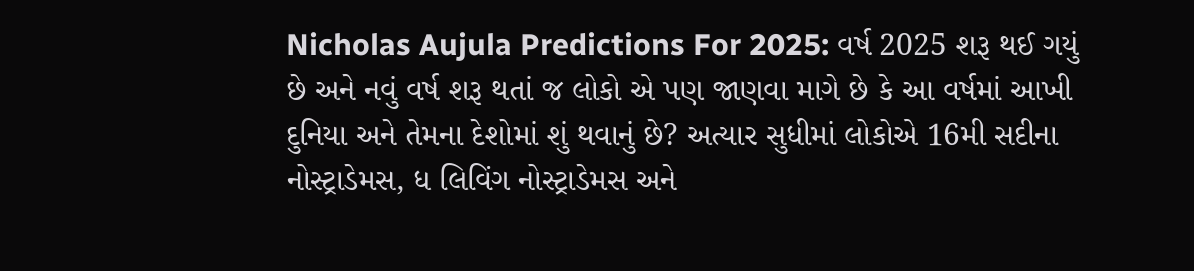Nicholas Aujula Predictions For 2025: વર્ષ 2025 શરૂ થઈ ગયું છે અને નવું વર્ષ શરૂ થતાં જ લોકો એ પણ જાણવા માગે છે કે આ વર્ષમાં આખી દુનિયા અને તેમના દેશોમાં શું થવાનું છે? અત્યાર સુધીમાં લોકોએ 16મી સદીના નોસ્ટ્રાડેમસ, ધ લિવિંગ નોસ્ટ્રાડેમસ અને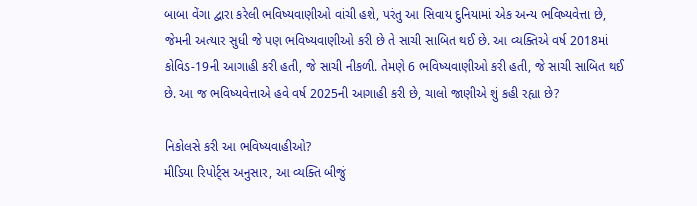બાબા વેંગા દ્વારા કરેલી ભવિષ્યવાણીઓ વાંચી હશે, પરંતુ આ સિવાય દુનિયામાં એક અન્ય ભવિષ્યવેત્તા છે, જેમની અત્યાર સુધી જે પણ ભવિષ્યવાણીઓ કરી છે તે સાચી સાબિત થઈ છે. આ વ્યક્તિએ વર્ષ 2018માં કોવિડ-19ની આગાહી કરી હતી, જે સાચી નીકળી. તેમણે 6 ભવિષ્યવાણીઓ કરી હતી, જે સાચી સાબિત થઈ છે. આ જ ભવિષ્યવેત્તાએ હવે વર્ષ 2025ની આગાહી કરી છે, ચાલો જાણીએ શું કહી રહ્યા છે?

નિકોલસે કરી આ ભવિષ્યવાહીઓ?
મીડિયા રિપોર્ટ્સ અનુસાર, આ વ્યક્તિ બીજું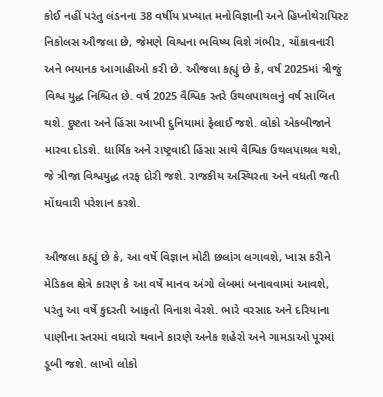કોઈ નહીં પરંતુ લંડનના 38 વર્ષીય પ્રખ્યાત મનોવિજ્ઞાની અને હિપ્નોથેરાપિસ્ટ નિકોલસ ઔજલા છે, જેમણે વિશ્વના ભવિષ્ય વિશે ગંભીર, ચોંકાવનારી અને ભયાનક આગાહીઓ કરી છે. ઔજલા કહ્યું છે કે, વર્ષ 2025માં ત્રીજું વિશ્વ યુદ્ધ નિશ્ચિત છે. વર્ષ 2025 વૈશ્વિક સ્તરે ઉથલપાથલનું વર્ષ સાબિત થશે. દુષ્ટતા અને હિંસા આખી દુનિયામાં ફેલાઈ જશે. લોકો એકબીજાને મારવા દોડશે. ધાર્મિક અને રાષ્ટ્રવાદી હિંસા સાથે વૈશ્વિક ઉથલપાથલ થશે, જે ત્રીજા વિશ્વયુદ્ધ તરફ દોરી જશે. રાજકીય અસ્થિરતા અને વધતી જતી મોંઘવારી પરેશાન કરશે.

ઔજલા કહ્યું છે કે, આ વર્ષે વિજ્ઞાન મોટી છલાંગ લગાવશે, ખાસ કરીને મેડિકલ ક્ષેત્રે કારણ કે આ વર્ષે માનવ અંગો લેબમાં બનાવવામાં આવશે, પરંતુ આ વર્ષે કુદરતી આફતો વિનાશ વેરશે. ભારે વરસાદ અને દરિયાના પાણીના સ્તરમાં વધારો થવાને કારણે અનેક શહેરો અને ગામડાઓ પૂરમાં ડૂબી જશે. લાખો લોકો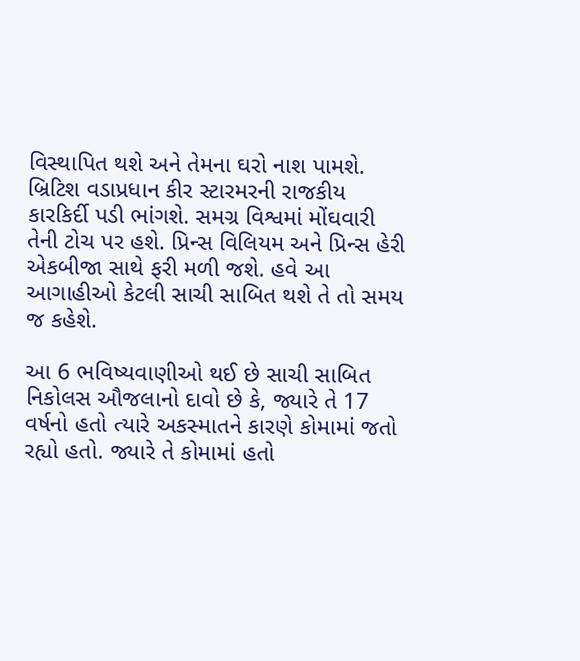વિસ્થાપિત થશે અને તેમના ઘરો નાશ પામશે. બ્રિટિશ વડાપ્રધાન કીર સ્ટારમરની રાજકીય કારકિર્દી પડી ભાંગશે. સમગ્ર વિશ્વમાં મોંઘવારી તેની ટોચ પર હશે. પ્રિન્સ વિલિયમ અને પ્રિન્સ હેરી એકબીજા સાથે ફરી મળી જશે. હવે આ આગાહીઓ કેટલી સાચી સાબિત થશે તે તો સમય જ કહેશે.

આ 6 ભવિષ્યવાણીઓ થઈ છે સાચી સાબિત
નિકોલસ ઔજલાનો દાવો છે કે, જ્યારે તે 17 વર્ષનો હતો ત્યારે અકસ્માતને કારણે કોમામાં જતો રહ્યો હતો. જ્યારે તે કોમામાં હતો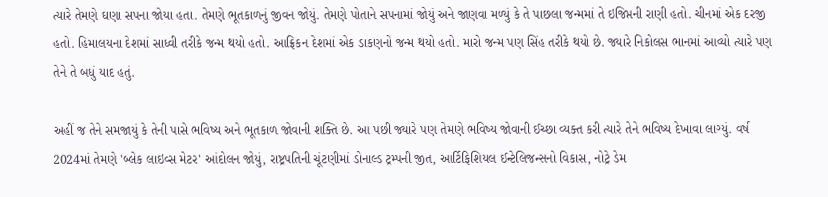ત્યારે તેમણે ઘણા સપના જોયા હતા. તેમણે ભૂતકાળનું જીવન જોયું. તેમણે પોતાને સપનામાં જોયું અને જાણવા મળ્યું કે તે પાછલા જન્મમાં તે ઇજિપ્તની રાણી હતો. ચીનમાં એક દરજી હતો. હિમાલયના દેશમાં સાધ્વી તરીકે જન્મ થયો હતો. આફ્રિકન દેશમાં એક ડાકણનો જન્મ થયો હતો. મારો જન્મ પણ સિંહ તરીકે થયો છે. જ્યારે નિકોલસ ભાનમાં આવ્યો ત્યારે પણ તેને તે બધું યાદ હતું.

અહીં જ તેને સમજાયું કે તેની પાસે ભવિષ્ય અને ભૂતકાળ જોવાની શક્તિ છે. આ પછી જ્યારે પણ તેમણે ભવિષ્ય જોવાની ઈચ્છા વ્યક્ત કરી ત્યારે તેને ભવિષ્ય દેખાવા લાગ્યું. વર્ષ 2024માં તેમણે 'બ્લેક લાઇવ્સ મેટર' આંદોલન જોયું, રાષ્ટ્રપતિની ચૂંટણીમાં ડોનાલ્ડ ટ્રમ્પની જીત, આર્ટિફિશિયલ ઈન્ટેલિજન્સનો વિકાસ, નોટ્રે ડેમ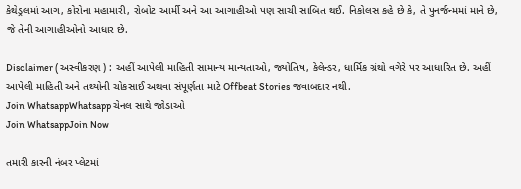કેથેડ્રલમાં આગ, કોરોના મહામારી, રોબોટ આર્મી અને આ આગાહીઓ પણ સાચી સાબિત થઈ. નિકોલસ કહે છે કે, તે પુનર્જન્મમાં માને છે, જે તેની આગાહીઓનો આધાર છે.

Disclaimer ( અસ્વીકરણ ) : અહીં આપેલી માહિતી સામાન્ય માન્યતાઓ, જ્યોતિષ, કેલેન્ડર, ધાર્મિક ગ્રંથો વગેરે પર આધારિત છે. અહીં આપેલી માહિતી અને તથ્યોની ચોકસાઈ અથવા સંપૂર્ણતા માટે Offbeat Stories જવાબદાર નથી.
Join WhatsappWhatsapp ચેનલ સાથે જોડાઓ
Join WhatsappJoin Now

તમારી કારની નંબર પ્લેટમાં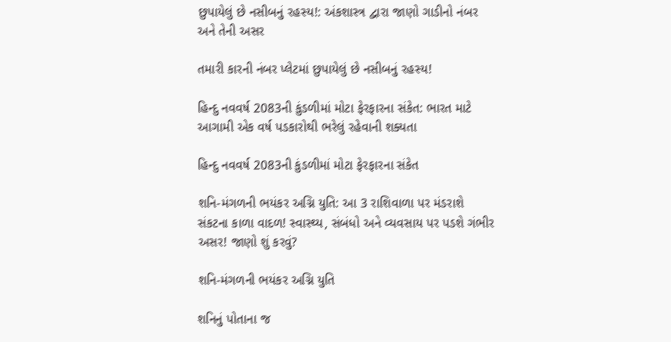છુપાયેલું છે નસીબનું રહસ્ય!: અંકશાસ્ત્ર દ્વારા જાણો ગાડીનો નંબર અને તેની અસર

તમારી કારની નંબર પ્લેટમાં છુપાયેલું છે નસીબનું રહસ્ય!

હિન્દુ નવવર્ષ 2083ની કુંડળીમાં મોટા ફેરફારના સંકેત: ભારત માટે આગામી એક વર્ષ પડકારોથી ભરેલું રહેવાની શક્યતા

હિન્દુ નવવર્ષ 2083ની કુંડળીમાં મોટા ફેરફારના સંકેત

શનિ-મંગળની ભયંકર અગ્નિ યુતિ: આ 3 રાશિવાળા પર મંડરાશે સંકટના કાળા વાદળ! સ્વાસ્થ્ય, સંબંધો અને વ્યવસાય પર પડશે ગંભીર અસર! જાણો શું કરવું?

શનિ-મંગળની ભયંકર અગ્નિ યુતિ

શનિનું પોતાના જ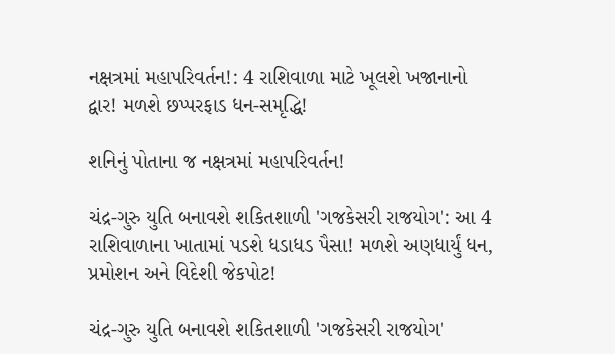નક્ષત્રમાં મહાપરિવર્તન!: 4 રાશિવાળા માટે ખૂલશે ખજાનાનો દ્વાર! મળશે છપ્પરફાડ ધન-સમૃદ્ધિ!

શનિનું પોતાના જ નક્ષત્રમાં મહાપરિવર્તન!

ચંદ્ર-ગુરુ યુતિ બનાવશે શકિતશાળી 'ગજકેસરી રાજયોગ': આ 4 રાશિવાળાના ખાતામાં પડશે ધડાધડ પૈસા! મળશે અણધાર્યું ધન, પ્રમોશન અને વિદેશી જેકપોટ!

ચંદ્ર-ગુરુ યુતિ બનાવશે શકિતશાળી 'ગજકેસરી રાજયોગ'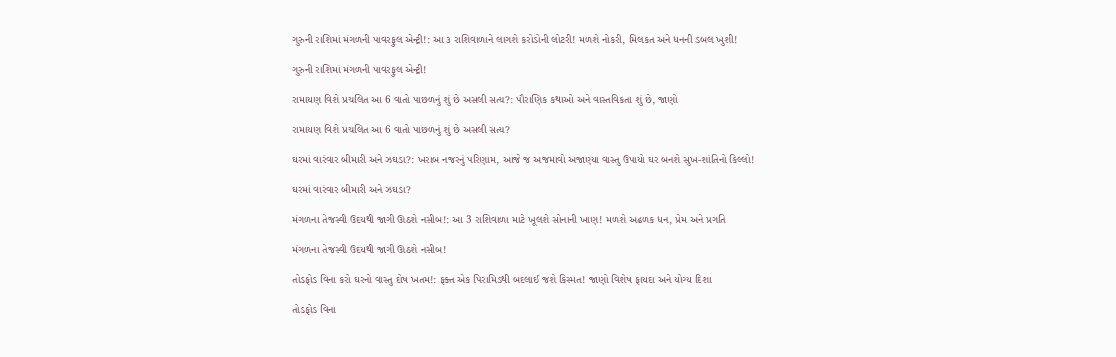ગુરુની રાશિમાં મંગળની પાવરફુલ એન્ટ્રી!: આ ૩ રાશિવાળાને લાગશે કરોડોની લોટરી! મળશે નોકરી, મિલકત અને ધનની ડબલ ખુશી!

ગુરુની રાશિમાં મંગળની પાવરફુલ એન્ટ્રી!

રામાયણ વિશે પ્રચલિત આ 6 વાતો પાછળનું શું છે અસલી સત્ય?: પૌરાણિક કથાઓ અને વાસ્તવિકતા શું છે, જાણો

રામાયણ વિશે પ્રચલિત આ 6 વાતો પાછળનું શું છે અસલી સત્ય?

ઘરમાં વારંવાર બીમારી અને ઝઘડા?: ખરાબ નજરનું પરિણામ, આજે જ અજમાવો અજાણ્યા વાસ્તુ ઉપાયો ઘર બનશે સુખ-શાંતિનો કિલ્લો!

ઘરમાં વારંવાર બીમારી અને ઝઘડા?

મંગળના તેજસ્વી ઉદયથી જાગી ઊઠશે નસીબ!: આ 3 રાશિવાળા માટે ખૂલશે સોનાની ખાણ! મળશે અઢળક ધન, પ્રેમ અને પ્રગતિ

મંગળના તેજસ્વી ઉદયથી જાગી ઊઠશે નસીબ!

તોડફોડ વિના કરો ઘરનો વાસ્તુ દોષ ખતમ!: ફક્ત એક પિરામિડથી બદલાઈ જશે કિસ્મત! જાણો વિશેષ ફાયદા અને યોગ્ય દિશા

તોડફોડ વિના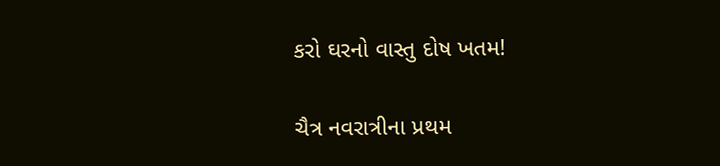કરો ઘરનો વાસ્તુ દોષ ખતમ!

ચૈત્ર નવરાત્રીના પ્રથમ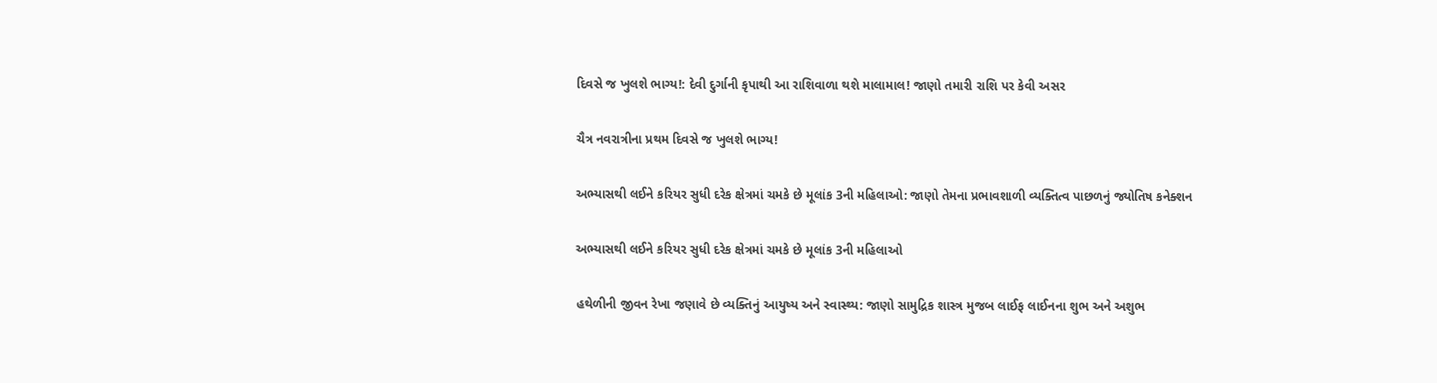દિવસે જ ખુલશે ભાગ્ય!: દેવી દુર્ગાની કૃપાથી આ રાશિવાળા થશે માલામાલ! જાણો તમારી રાશિ પર કેવી અસર

ચૈત્ર નવરાત્રીના પ્રથમ દિવસે જ ખુલશે ભાગ્ય!

અભ્યાસથી લઈને કરિયર સુધી દરેક ક્ષેત્રમાં ચમકે છે મૂલાંક 3ની મહિલાઓ: જાણો તેમના પ્રભાવશાળી વ્યક્તિત્વ પાછળનું જ્યોતિષ કનેક્શન

અભ્યાસથી લઈને કરિયર સુધી દરેક ક્ષેત્રમાં ચમકે છે મૂલાંક 3ની મહિલાઓ

હથેળીની જીવન રેખા જણાવે છે વ્યક્તિનું આયુષ્ય અને સ્વાસ્થ્ય: જાણો સામુદ્રિક શાસ્ત્ર મુજબ લાઈફ લાઈનના શુભ અને અશુભ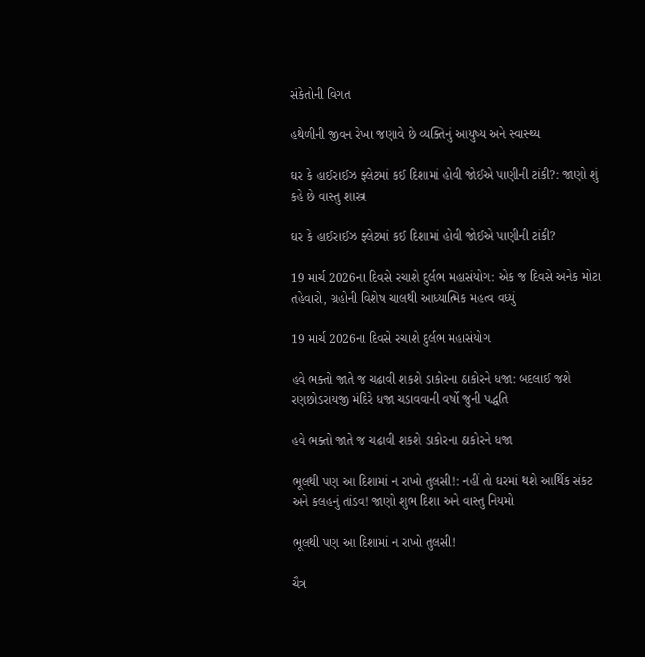સંકેતોની વિગત

હથેળીની જીવન રેખા જણાવે છે વ્યક્તિનું આયુષ્ય અને સ્વાસ્થ્ય

ઘર કે હાઈરાઈઝ ફ્લેટમાં કઈ દિશામાં હોવી જોઈએ પાણીની ટાંકી?: જાણો શું કહે છે વાસ્તુ શાસ્ત્ર

ઘર કે હાઈરાઈઝ ફ્લેટમાં કઈ દિશામાં હોવી જોઈએ પાણીની ટાંકી?

19 માર્ચ 2026ના દિવસે રચાશે દુર્લભ મહાસંયોગ: એક જ દિવસે અનેક મોટા તહેવારો, ગ્રહોની વિશેષ ચાલથી આધ્યાત્મિક મહત્વ વધ્યું

19 માર્ચ 2026ના દિવસે રચાશે દુર્લભ મહાસંયોગ

હવે ભક્તો જાતે જ ચઢાવી શકશે ડાકોરના ઠાકોરને ધજા: બદલાઈ જશે રણછોડરાયજી મંદિરે ધજા ચડાવવાની વર્ષો જુની પદ્ધતિ

હવે ભક્તો જાતે જ ચઢાવી શકશે ડાકોરના ઠાકોરને ધજા

ભૂલથી પણ આ દિશામાં ન રાખો તુલસી!: નહીં તો ઘરમાં થશે આર્થિક સંકટ અને કલહનું તાંડવ! જાણો શુભ દિશા અને વાસ્તુ નિયમો

ભૂલથી પણ આ દિશામાં ન રાખો તુલસી!

ચૈત્ર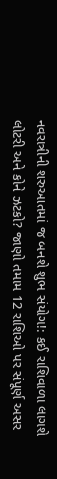નવરાત્રીની શરુઆતમાં જ બનશે શુભ સંયોગ!: કઈ રાશિવાળા લાગશે લોટરી અને કોને ઝટકો? જાણો તમામ 12 રાશિઓ પર સંપૂર્ણ અસર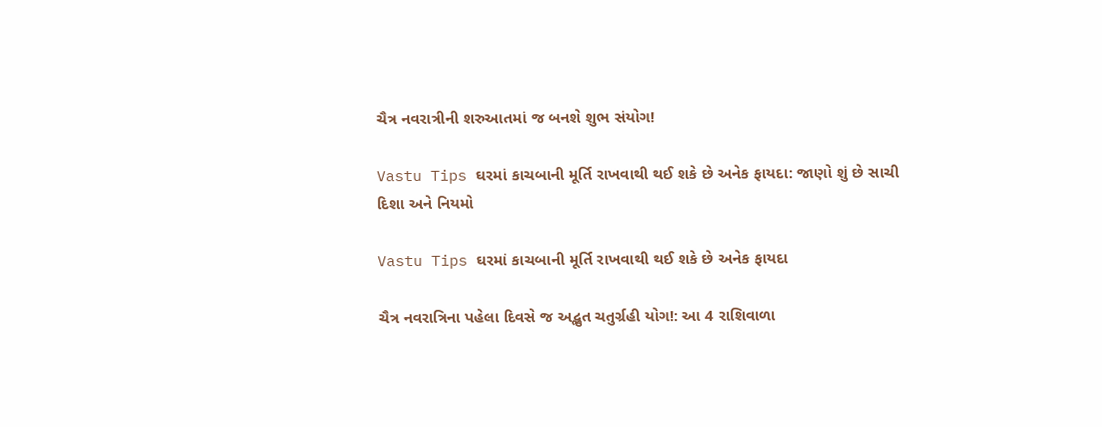ચૈત્ર નવરાત્રીની શરુઆતમાં જ બનશે શુભ સંયોગ!

Vastu Tips ઘરમાં કાચબાની મૂર્તિ રાખવાથી થઈ શકે છે અનેક ફાયદા: જાણો શું છે સાચી દિશા અને નિયમો

Vastu Tips ઘરમાં કાચબાની મૂર્તિ રાખવાથી થઈ શકે છે અનેક ફાયદા

ચૈત્ર નવરાત્રિના પહેલા દિવસે જ અદ્ભુત ચતુર્ગ્રહી યોગ!: આ 4 રાશિવાળા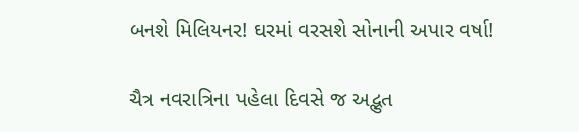બનશે મિલિયનર! ઘરમાં વરસશે સોનાની અપાર વર્ષા!

ચૈત્ર નવરાત્રિના પહેલા દિવસે જ અદ્ભુત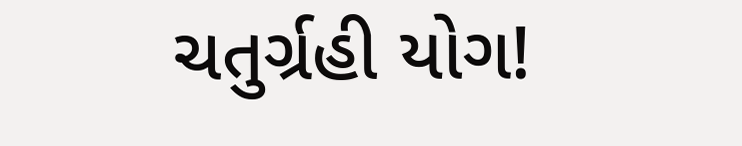ચતુર્ગ્રહી યોગ!